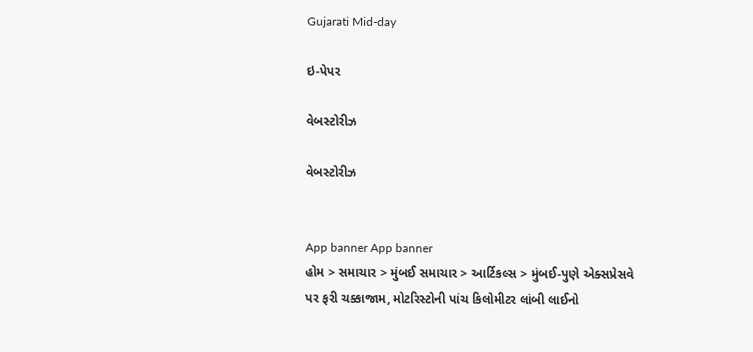Gujarati Mid-day

ઇ-પેપર

વેબસ્ટોરીઝ

વેબસ્ટોરીઝ


App banner App banner
હોમ > સમાચાર > મુંબઈ સમાચાર > આર્ટિકલ્સ > મુંબઈ-પુણે એક્સપ્રેસવે પર ફરી ચક્કાજામ, મોટરિસ્ટોની પાંચ કિલોમીટર લાંબી લાઈનો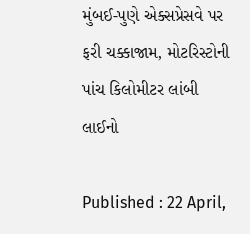મુંબઈ-પુણે એક્સપ્રેસવે પર ફરી ચક્કાજામ, મોટરિસ્ટોની પાંચ કિલોમીટર લાંબી લાઈનો

Published : 22 April,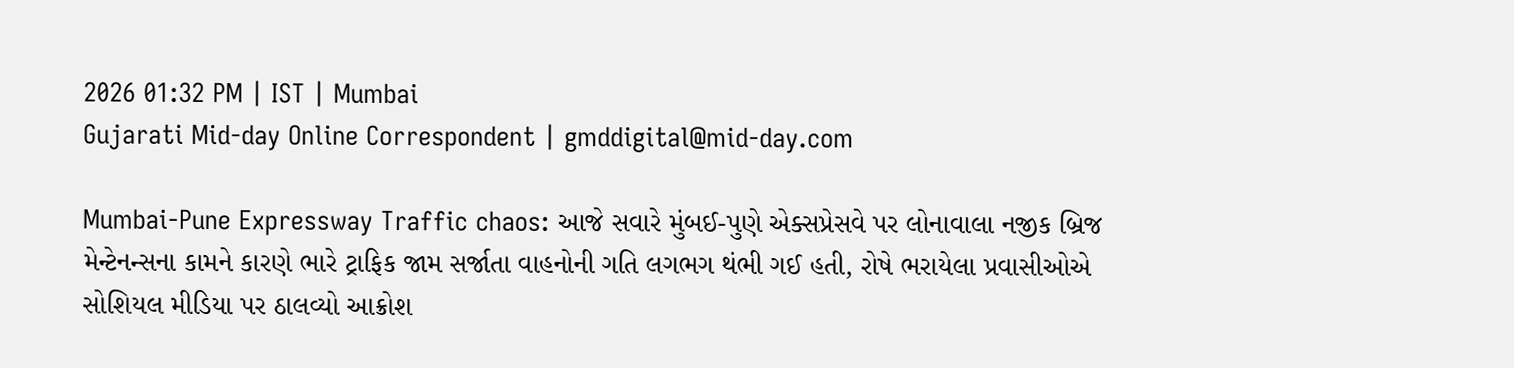2026 01:32 PM | IST | Mumbai
Gujarati Mid-day Online Correspondent | gmddigital@mid-day.com

Mumbai-Pune Expressway Traffic chaos: આજે સવારે મુંબઈ-પુણે એક્સપ્રેસવે પર લોનાવાલા નજીક બ્રિજ મેન્ટેનન્સના કામને કારણે ભારે ટ્રાફિક જામ સર્જાતા વાહનોની ગતિ લગભગ થંભી ગઈ હતી, રોષે ભરાયેલા પ્રવાસીઓએ સોશિયલ મીડિયા પર ઠાલવ્યો આક્રોશ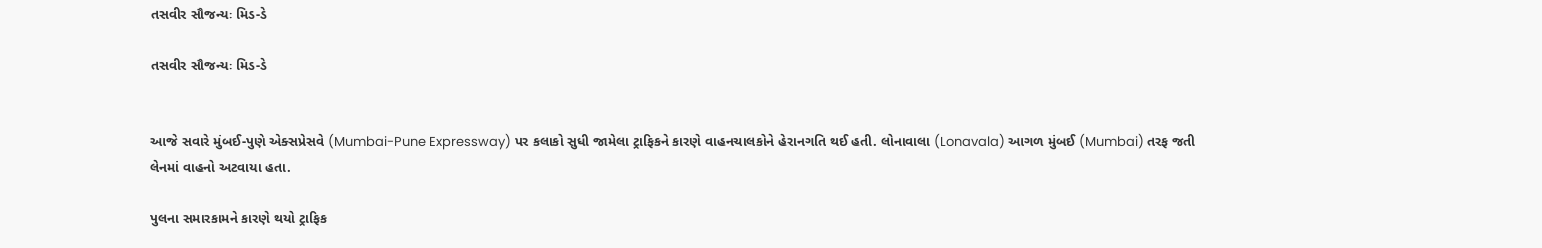તસવીર સૌજન્યઃ મિડ-ડે

તસવીર સૌજન્યઃ મિડ-ડે


આજે સવારે મુંબઈ-પુણે એક્સપ્રેસવે (Mumbai-Pune Expressway) પર કલાકો સુધી જામેલા ટ્રાફિકને કારણે વાહનચાલકોને હેરાનગતિ થઈ હતી. લોનાવાલા (Lonavala) આગળ મુંબઈ (Mumbai) તરફ જતી લેનમાં વાહનો અટવાયા હતા.

પુલના સમારકામને કારણે થયો ટ્રાફિક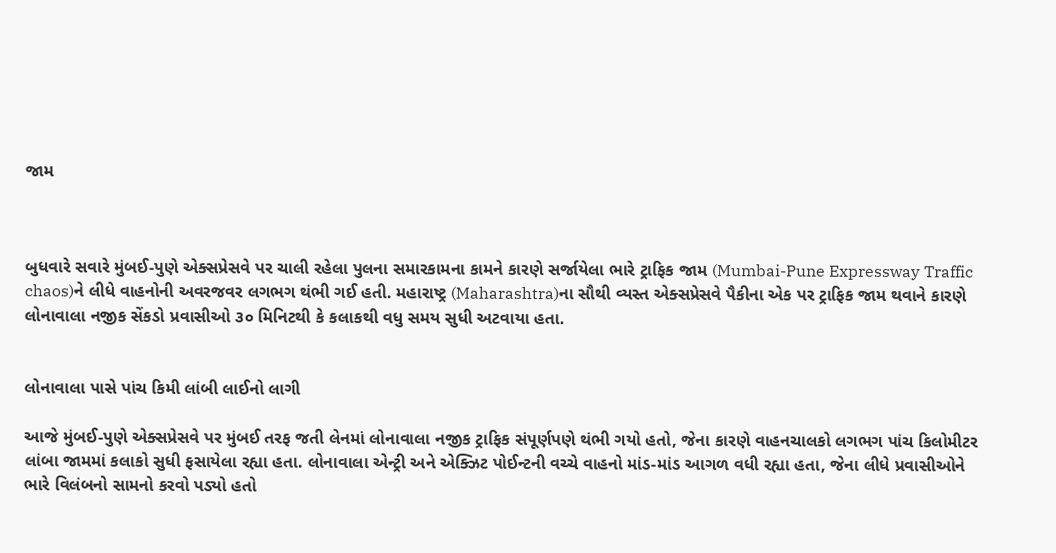જામ



બુધવારે સવારે મુંબઈ-પુણે એક્સપ્રેસવે પર ચાલી રહેલા પુલના સમારકામના કામને કારણે સર્જાયેલા ભારે ટ્રાફિક જામ (Mumbai-Pune Expressway Traffic chaos)ને લીધે વાહનોની અવરજવર લગભગ થંભી ગઈ હતી. મહારાષ્ટ્ર (Maharashtra)ના સૌથી વ્યસ્ત એક્સપ્રેસવે પૈકીના એક પર ટ્રાફિક જામ થવાને કારણે લોનાવાલા નજીક સેંકડો પ્રવાસીઓ ૩૦ મિનિટથી કે કલાકથી વધુ સમય સુધી અટવાયા હતા.


લોનાવાલા પાસે પાંચ કિમી લાંબી લાઈનો લાગી

આજે મુંબઈ-પુણે એક્સપ્રેસવે પર મુંબઈ તરફ જતી લેનમાં લોનાવાલા નજીક ટ્રાફિક સંપૂર્ણપણે થંભી ગયો હતો, જેના કારણે વાહનચાલકો લગભગ પાંચ કિલોમીટર લાંબા જામમાં કલાકો સુધી ફસાયેલા રહ્યા હતા. લોનાવાલા એન્ટ્રી અને એક્ઝિટ પોઈન્ટની વચ્ચે વાહનો માંડ-માંડ આગળ વધી રહ્યા હતા, જેના લીધે પ્રવાસીઓને ભારે વિલંબનો સામનો કરવો પડ્યો હતો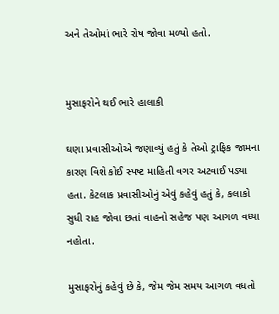અને તેઓમાં ભારે રોષ જોવા મળ્યો હતો.


મુસાફરોને થઈ ભારે હાલાકી

ઘણા પ્રવાસીઓએ જણાવ્યું હતું કે તેઓ ટ્રાફિક જામના કારણ વિશે કોઈ સ્પષ્ટ માહિતી વગર અટવાઈ પડ્યા હતા. કેટલાક પ્રવાસીઓનું એવું કહેવું હતું કે, કલાકો સુધી રાહ જોવા છતાં વાહનો સહેજ પણ આગળ વધ્યા નહોતા.

મુસાફરોનું કહેવું છે કે, જેમ જેમ સમય આગળ વધતો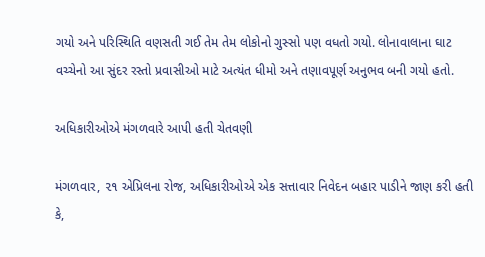ગયો અને પરિસ્થિતિ વણસતી ગઈ તેમ તેમ લોકોનો ગુસ્સો પણ વધતો ગયો. લોનાવાલાના ઘાટ વચ્ચેનો આ સુંદર રસ્તો પ્રવાસીઓ માટે અત્યંત ધીમો અને તણાવપૂર્ણ અનુભવ બની ગયો હતો.

અધિકારીઓએ મંગળવારે આપી હતી ચેતવણી

મંગળવાર, ૨૧ એપ્રિલના રોજ, અધિકારીઓએ એક સત્તાવાર નિવેદન બહાર પાડીને જાણ કરી હતી કે,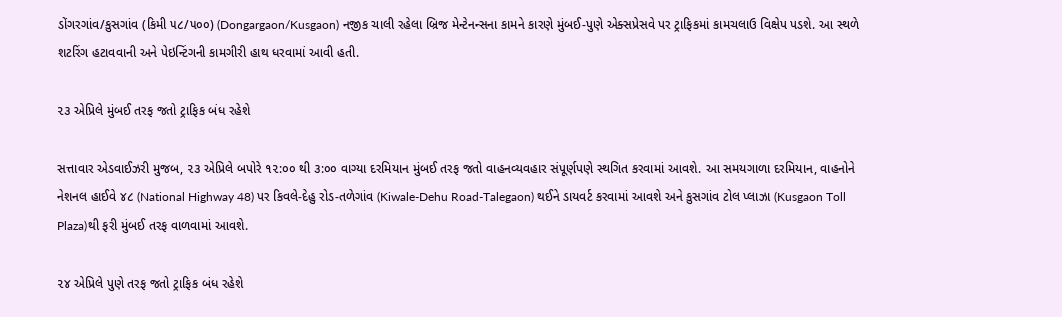ડોંગરગાંવ/કુસગાંવ (કિમી ૫૮/૫૦૦) (Dongargaon/Kusgaon) નજીક ચાલી રહેલા બ્રિજ મેન્ટેનન્સના કામને કારણે મુંબઈ-પુણે એક્સપ્રેસવે પર ટ્રાફિકમાં કામચલાઉ વિક્ષેપ પડશે. આ સ્થળે શટરિંગ હટાવવાની અને પેઇન્ટિંગની કામગીરી હાથ ધરવામાં આવી હતી.

૨૩ એપ્રિલે મુંબઈ તરફ જતો ટ્રાફિક બંધ રહેશે

સત્તાવાર એડવાઈઝરી મુજબ, ૨૩ એપ્રિલે બપોરે ૧૨:૦૦ થી ૩:૦૦ વાગ્યા દરમિયાન મુંબઈ તરફ જતો વાહનવ્યવહાર સંપૂર્ણપણે સ્થગિત કરવામાં આવશે. આ સમયગાળા દરમિયાન, વાહનોને નેશનલ હાઈવે ૪૮ (National Highway 48) પર કિવલે-દેહુ રોડ-તળેગાંવ (Kiwale-Dehu Road-Talegaon) થઈને ડાયવર્ટ કરવામાં આવશે અને કુસગાંવ ટોલ પ્લાઝા (Kusgaon Toll Plaza)થી ફરી મુંબઈ તરફ વાળવામાં આવશે.

૨૪ એપ્રિલે પુણે તરફ જતો ટ્રાફિક બંધ રહેશે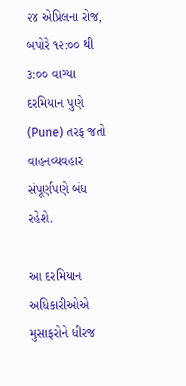૨૪ એપ્રિલના રોજ, બપોરે ૧૨:૦૦ થી ૩:૦૦ વાગ્યા દરમિયાન પુણે (Pune) તરફ જતો વાહનવ્યવહાર સંપૂર્ણપણે બંધ રહેશે.

આ દરમિયાન અધિકારીઓએ મુસાફરોને ધીરજ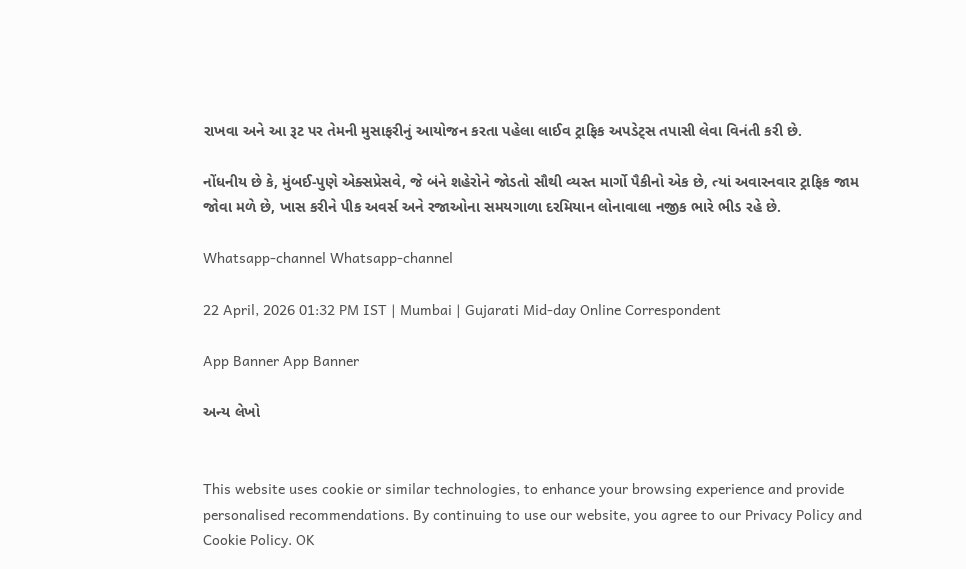રાખવા અને આ રૂટ પર તેમની મુસાફરીનું આયોજન કરતા પહેલા લાઈવ ટ્રાફિક અપડેટ્સ તપાસી લેવા વિનંતી કરી છે.

નોંધનીય છે કે, મુંબઈ-પુણે એક્સપ્રેસવે, જે બંને શહેરોને જોડતો સૌથી વ્યસ્ત માર્ગો પૈકીનો એક છે, ત્યાં અવારનવાર ટ્રાફિક જામ જોવા મળે છે, ખાસ કરીને પીક અવર્સ અને રજાઓના સમયગાળા દરમિયાન લોનાવાલા નજીક ભારે ભીડ રહે છે.

Whatsapp-channel Whatsapp-channel

22 April, 2026 01:32 PM IST | Mumbai | Gujarati Mid-day Online Correspondent

App Banner App Banner

અન્ય લેખો


This website uses cookie or similar technologies, to enhance your browsing experience and provide personalised recommendations. By continuing to use our website, you agree to our Privacy Policy and Cookie Policy. OK